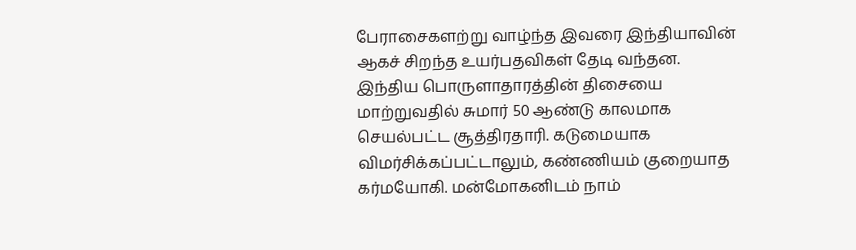பேராசைகளற்று வாழ்ந்த இவரை இந்தியாவின் ஆகச் சிறந்த உயர்பதவிகள் தேடி வந்தன. இந்திய பொருளாதாரத்தின் திசையை மாற்றுவதில் சுமார் 50 ஆண்டு காலமாக செயல்பட்ட சூத்திரதாரி. கடுமையாக விமர்சிக்கப்பட்டாலும், கண்ணியம் குறையாத கர்மயோகி. மன்மோகனிடம் நாம்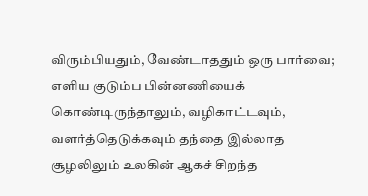விரும்பியதும், வேண்டாததும் ஒரு பார்வை; எளிய குடும்ப பின்னணியைக் கொண்டிருந்தாலும், வழிகாட்டவும், வளர்த்தெடுக்கவும் தந்தை இல்லாத சூழலிலும் உலகின் ஆகச் சிறந்த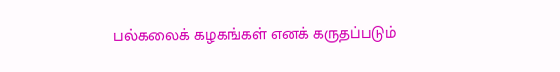பல்கலைக் கழகங்கள் எனக் கருதப்படும்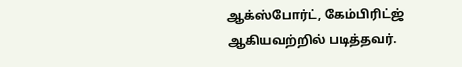ஆக்ஸ்போர்ட், கேம்பிரிட்ஜ் ஆகியவற்றில் படித்தவர்.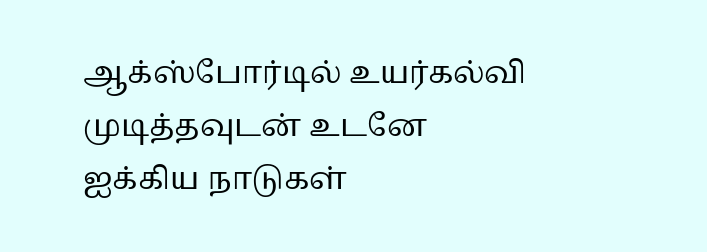ஆக்ஸ்போர்டில் உயர்கல்வி முடித்தவுடன் உடனே ஐக்கிய நாடுகள்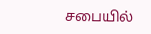சபையில்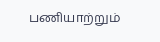பணியாற்றும்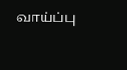வாய்ப்பு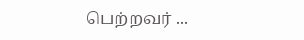பெற்றவர் ...